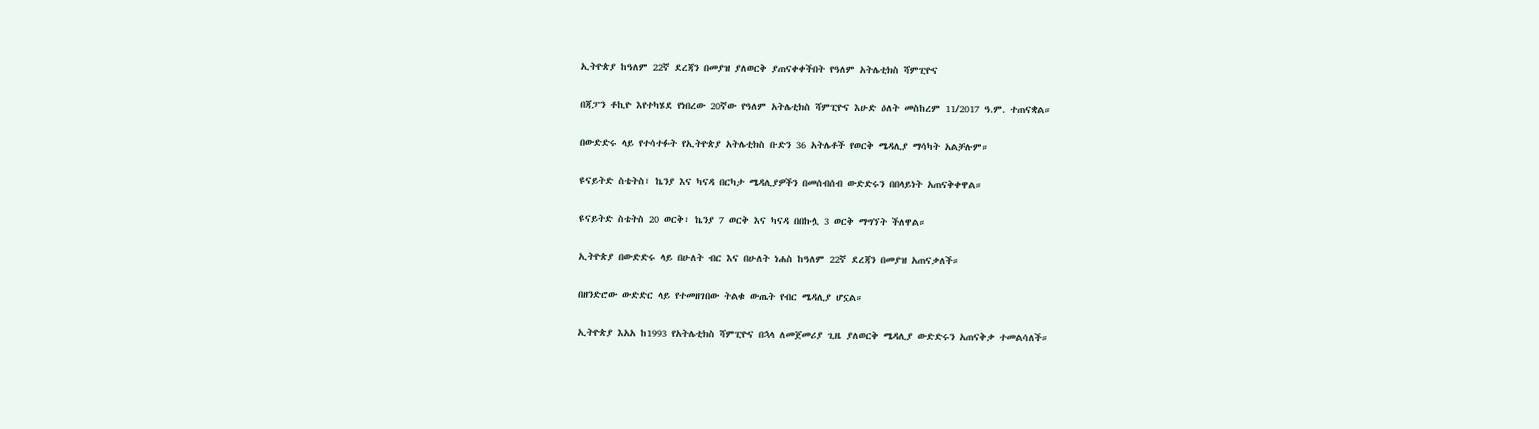ኢትዮጵያ ከዓለም 22ኛ ደረጃን በመያዝ ያለወርቅ ያጠናቀቀችበት የዓለም አትሌቲክስ ሻምፒዮና

በጃፓን ቶኪዮ እየተካሄደ የነበረው 20ኛው የዓለም አትሌቲክስ ሻምፒዮና እሁድ ዕለት መስከረም 11/2017 ዓ.ም. ተጠናቋል።

በውድድሩ ላይ የተሳተፉት የኢትዮጵያ አትሌቲክስ ቡድን 36 አትሌቶች የወርቅ ሜዳሊያ ማሳካት አልቻሉም።

ዩናይትድ ስቴትስ፣ ኬንያ እና ካናዳ በርካታ ሜዳሊያዎችን በመሰብሰብ ውድድሩን በበላይነት አጠናቅቀዋል።

ዩናይትድ ስቴትስ 20 ወርቅ፣ ኬንያ 7 ወርቅ እና ካናዳ በበኩሏ 3 ወርቅ ማግኘት ችለዋል።

ኢትዮጵያ በውድድሩ ላይ በሁለት ብር እና በሁለት ነሐስ ከዓለም 22ኛ ደረጃን በመያዝ አጠናቃለች።

በዘንድሮው ውድድር ላይ የተመዘገበው ትልቁ ውጤት የብር ሜዳሊያ ሆኗል።

ኢትዮጵያ እአአ ከ1993 የአትሌቲክስ ሻምፒዮና በኋላ ለመጀመሪያ ጊዜ ያለወርቅ ሜዳሊያ ውድድሩን አጠናቅቃ ተመልሳለች።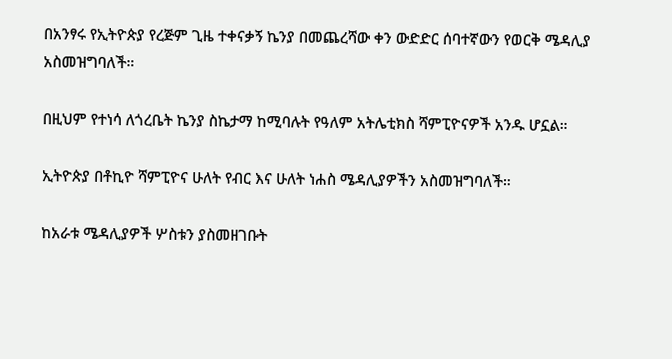በአንፃሩ የኢትዮጵያ የረጅም ጊዜ ተቀናቃኝ ኬንያ በመጨረሻው ቀን ውድድር ሰባተኛውን የወርቅ ሜዳሊያ አስመዝግባለች።

በዚህም የተነሳ ለጎረቤት ኬንያ ስኬታማ ከሚባሉት የዓለም አትሌቲክስ ሻምፒዮናዎች አንዱ ሆኗል።

ኢትዮጵያ በቶኪዮ ሻምፒዮና ሁለት የብር እና ሁለት ነሐስ ሜዳሊያዎችን አስመዝግባለች።

ከአራቱ ሜዳሊያዎች ሦስቱን ያስመዘገቡት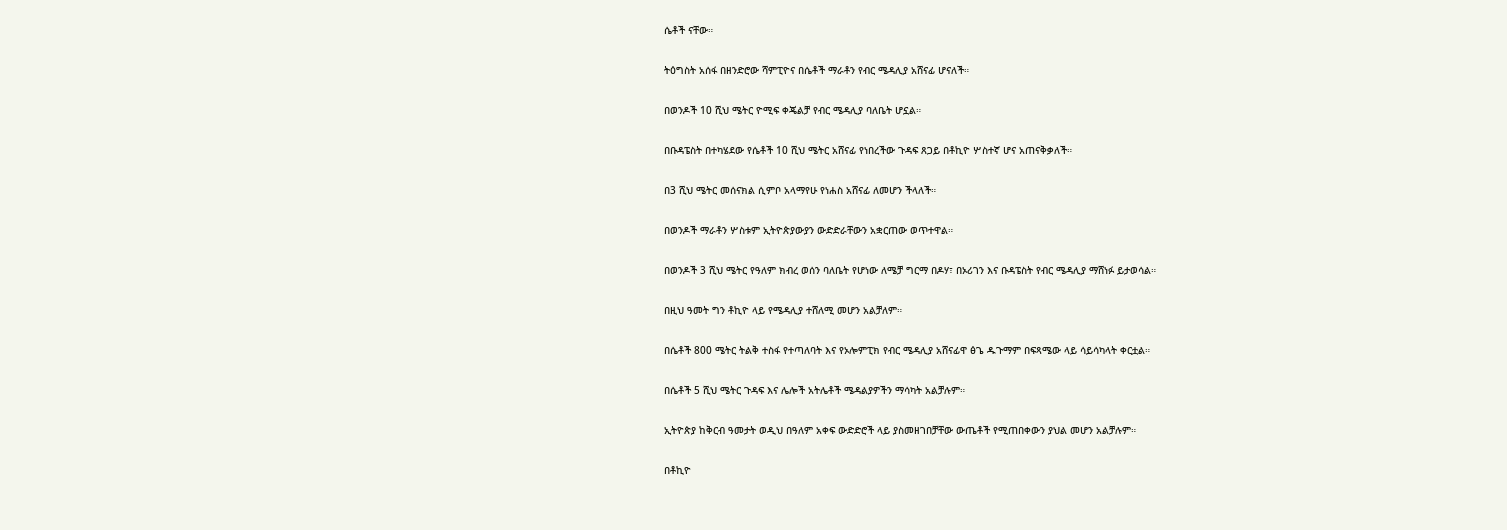ሴቶች ናቸው።

ትዕግስት አሰፋ በዘንድሮው ሻምፒዮና በሴቶች ማራቶን የብር ሜዳሊያ አሸናፊ ሆናለች።

በወንዶች 10 ሺህ ሜትር ዮሚፍ ቀጄልቻ የብር ሜዳሊያ ባለቤት ሆኗል።

በቡዳፔስት በተካሄደው የሴቶች 10 ሺህ ሜትር አሸናፊ የነበረችው ጉዳፍ ጸጋይ በቶኪዮ ሦስተኛ ሆና አጠናቅቃለች።

በ3 ሺህ ሜትር መሰናክል ሲምቦ አላማየሁ የነሐስ አሸናፊ ለመሆን ችላለች።

በወንዶች ማራቶን ሦስቱም ኢትዮጵያውያን ውድድራቸውን አቋርጠው ወጥተዋል።

በወንዶች 3 ሺህ ሜትር የዓለም ክብረ ወሰን ባለቤት የሆነው ለሜቻ ግርማ በዶሃ፣ በኦሪገን እና ቡዳፔስት የብር ሜዳሊያ ማሸነፉ ይታወሳል።

በዚህ ዓመት ግን ቶኪዮ ላይ የሜዳሊያ ተሸለሚ መሆን አልቻለም።

በሴቶች 800 ሜትር ትልቅ ተስፋ የተጣለባት እና የኦሎምፒክ የብር ሜዳሊያ አሸናፊዋ ፅጌ ዱጉማም በፍጻሜው ላይ ሳይሳካላት ቀርቷል።

በሴቶች 5 ሺህ ሜትር ጉዳፍ እና ሌሎች አትሌቶች ሜዳልያዎችን ማሳካት አልቻሉም።

ኢትዮጵያ ከቅርብ ዓመታት ወዲህ በዓለም አቀፍ ውድድሮች ላይ ያስመዘገበቻቸው ውጤቶች የሚጠበቀውን ያህል መሆን አልቻሉም።

በቶኪዮ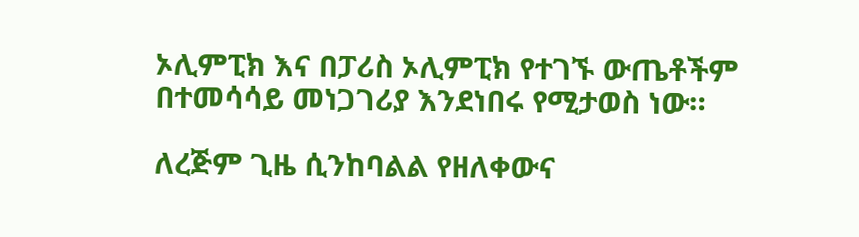ኦሊምፒክ እና በፓሪስ ኦሊምፒክ የተገኙ ውጤቶችም በተመሳሳይ መነጋገሪያ እንደነበሩ የሚታወስ ነው።

ለረጅም ጊዜ ሲንከባልል የዘለቀውና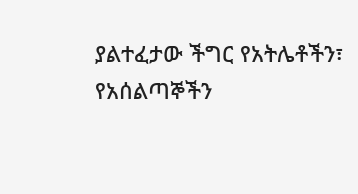ያልተፈታው ችግር የአትሌቶችን፣ የአሰልጣኞችን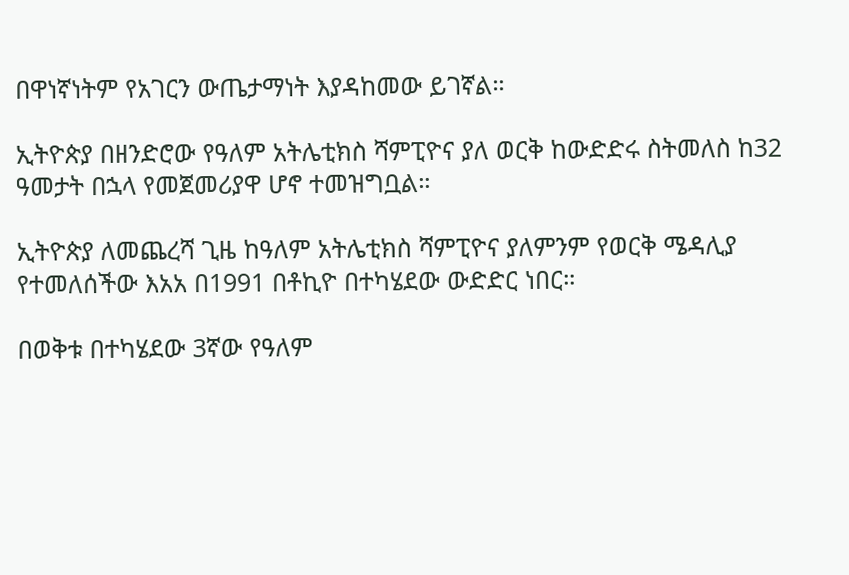በዋነኛነትም የአገርን ውጤታማነት እያዳከመው ይገኛል።

ኢትዮጵያ በዘንድሮው የዓለም አትሌቲክስ ሻምፒዮና ያለ ወርቅ ከውድድሩ ስትመለስ ከ32 ዓመታት በኋላ የመጀመሪያዋ ሆኖ ተመዝግቧል።

ኢትዮጵያ ለመጨረሻ ጊዜ ከዓለም አትሌቲክስ ሻምፒዮና ያለምንም የወርቅ ሜዳሊያ የተመለሰችው እአአ በ1991 በቶኪዮ በተካሄደው ውድድር ነበር።

በወቅቱ በተካሄደው 3ኛው የዓለም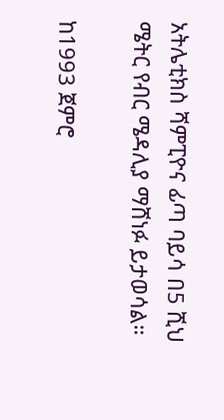አትሌቲክስ ሻምፒዮና ፊጣ ባይሳ በ5 ሺህ ሜትር የብር ሜዳሊያ ማሸነፉ ይታወሳል።

ከ1993 ጀምሮ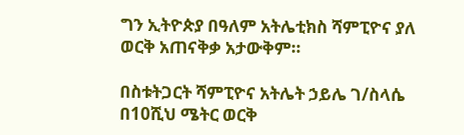ግን ኢትዮጵያ በዓለም አትሌቲክስ ሻምፒዮና ያለ ወርቅ አጠናቅቃ አታውቅም።

በስቱትጋርት ሻምፒዮና አትሌት ኃይሌ ገ/ስላሴ በ10ሺህ ሜትር ወርቅ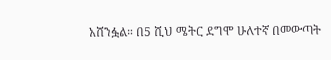አሸንፏል። በ5 ሺህ ሜትር ደግሞ ሁለተኛ በመውጣት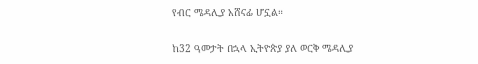የብር ሜዳሊያ አሸናፊ ሆኗል።

ከ32 ዓመታት በኋላ ኢትዮጵያ ያለ ወርቅ ሜዳሊያ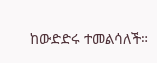ከውድድሩ ተመልሳለች።